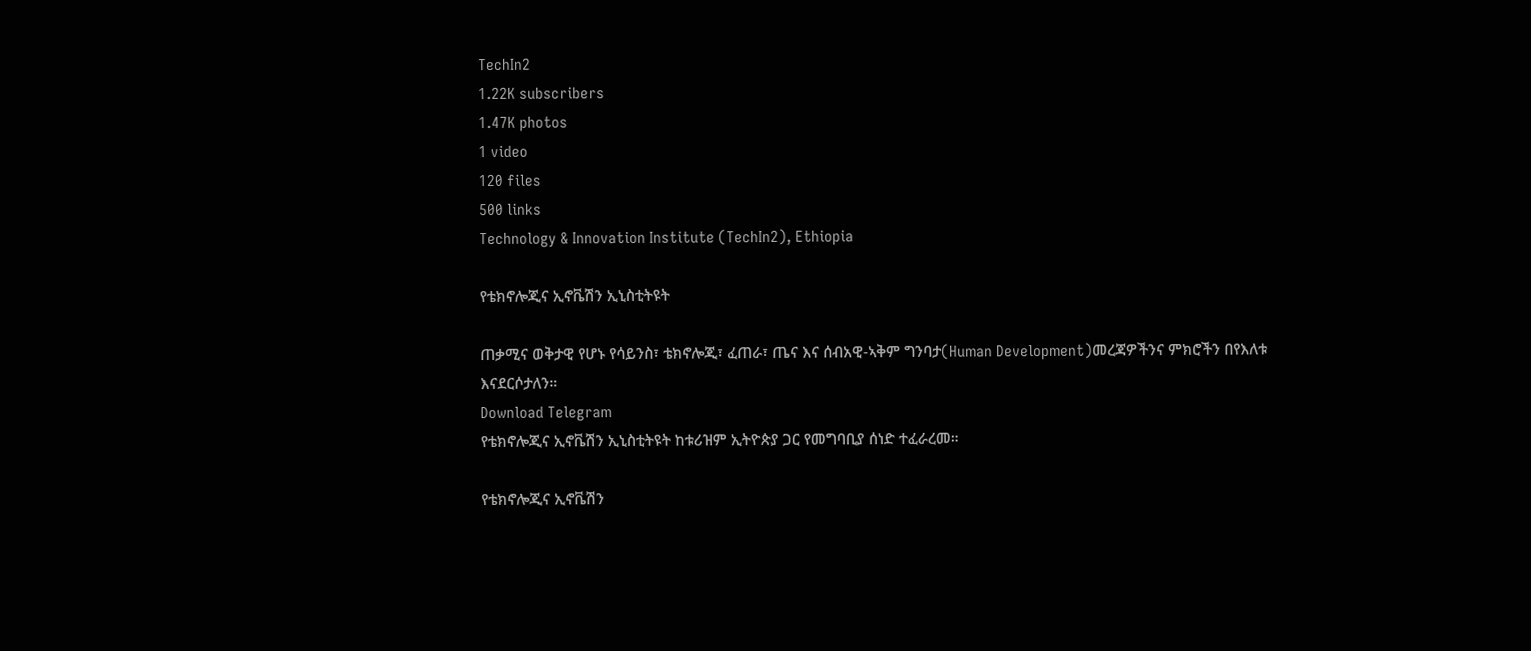TechIn2
1.22K subscribers
1.47K photos
1 video
120 files
500 links
Technology & Innovation Institute (TechIn2), Ethiopia

የቴክኖሎጂና ኢኖቬሽን ኢኒስቲትዩት

ጠቃሚና ወቅታዊ የሆኑ የሳይንስ፣ ቴክኖሎጂ፣ ፈጠራ፣ ጤና እና ሰብአዊ-ኣቅም ግንባታ(Human Development)መረጃዎችንና ምክሮችን በየእለቱ እናደርሶታለን።
Download Telegram
የቴክኖሎጂና ኢኖቬሽን ኢኒስቲትዩት ከቱሪዝም ኢትዮጵያ ጋር የመግባቢያ ሰነድ ተፈራረመ።

የቴክኖሎጂና ኢኖቬሽን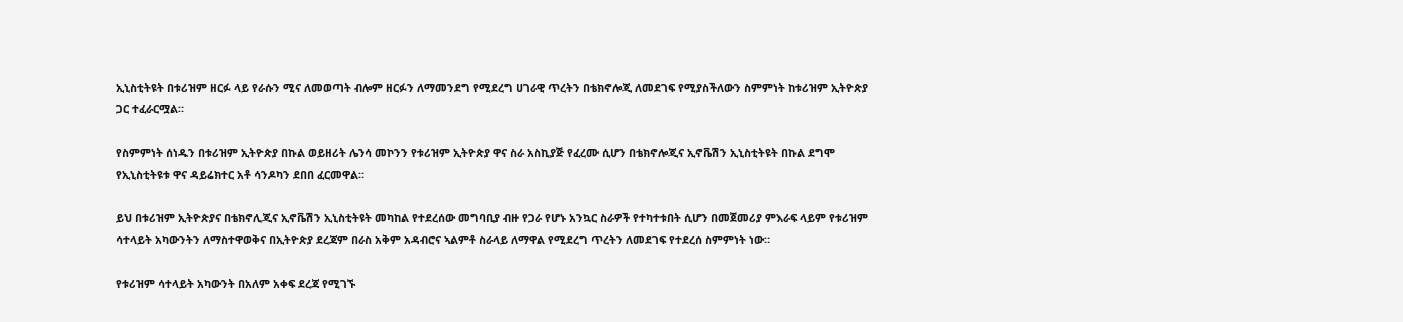ኢኒስቲትዩት በቱሪዝም ዘርፉ ላይ የራሱን ሚና ለመወጣት ብሎም ዘርፉን ለማመንደግ የሚደረግ ሀገራዊ ጥረትን በቴክኖሎጂ ለመደገፍ የሚያስችለውን ስምምነት ከቱሪዝም ኢትዮጵያ ጋር ተፈራርሟል።

የስምምነት ሰነዱን በቱሪዝም ኢትዮጵያ በኩል ወይዘሪት ሌንሳ መኮንን የቱሪዝም ኢትዮጵያ ዋና ስራ አስኪያጅ የፈረሙ ሲሆን በቴክኖሎጂና ኢኖቬሽን ኢኒስቲትዩት በኩል ደግሞ የኢኒስቲትዩቱ ዋና ዳይሬክተር አቶ ሳንዶካን ደበበ ፈርመዋል።

ይህ በቱሪዝም ኢትዮጵያና በቴክኖሊጂና ኢኖቬሽን ኢኒስቲትዩት መካከል የተደረሰው መግባቢያ ብዙ የጋራ የሆኑ አንኳር ስራዎች የተካተቱበት ሲሆን በመጀመሪያ ምእራፍ ላይም የቱሪዝም ሳተላይት አካውንትን ለማስተዋወቅና በኢትዮጵያ ደረጃም በራስ አቅም አዳብሮና ኣልምቶ ስራላይ ለማዋል የሚደረግ ጥረትን ለመደገፍ የተደረሰ ስምምነት ነው።

የቱሪዝም ሳተላይት አካውንት በአለም አቀፍ ደረጃ የሚገኙ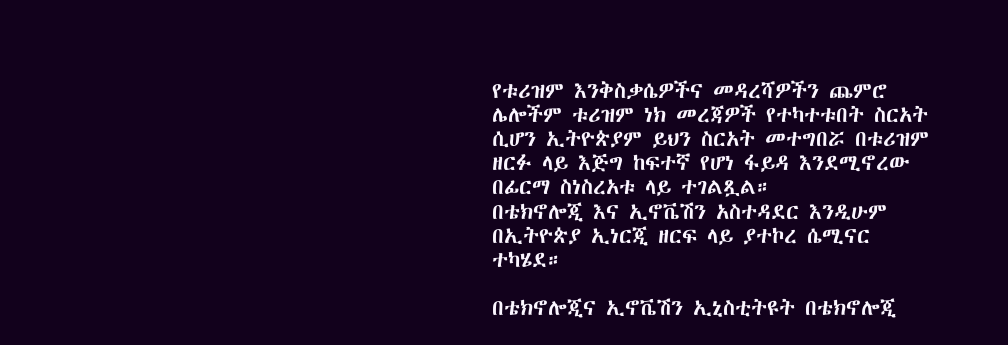የቱሪዝም እንቅስቃሴዎችና መዳረሻዎችን ጨምሮ ሌሎችም ቱሪዝም ነክ መረጃዎች የተካተቱበት ስርአት ሲሆን ኢትዮጵያም ይህን ስርአት መተግበሯ በቱሪዝም ዘርፉ ላይ እጅግ ከፍተኛ የሆነ ፋይዳ እንደሚኖረው በፊርማ ስነስረአቱ ላይ ተገልጿል።
በቴክኖሎጂ እና ኢኖቬሽን አስተዳደር እንዲሁም በኢትዮጵያ ኢነርጂ ዘርፍ ላይ ያተኮረ ሴሚናር ተካሄደ።

በቴክኖሎጂና ኢኖቬሽን ኢኒስቲትዩት በቴክኖሎጂ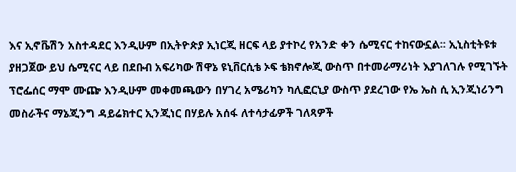እና ኢኖቬሽን አስተዳደር እንዲሁም በኢትዮጵያ ኢነርጂ ዘርፍ ላይ ያተኮረ የአንድ ቀን ሴሚናር ተከናውኗል፡፡ ኢኒስቲትዩቱ ያዘጋጀው ይህ ሴሚናር ላይ በደቡብ አፍሪካው ሽዋኔ ዩኒቨርሲቴ ኦፍ ቴክኖሎጂ ውስጥ በተመራማሪነት እያገለገሉ የሚገኙት ፕሮፌሰር ማሞ ሙጬ እንዲሁም መቀመጫውን በሃገረ አሜሪካን ካሊፎርኒያ ውስጥ ያደረገው የኤ ኤስ ሲ ኢንጂነሪንግ መስራችና ማኔጂንግ ዳይሬክተር ኢንጂነር በሃይሉ አሰፋ ለተሳታፊዎች ገለጻዎች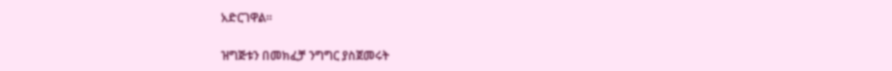አድርገዋል፡፡

ዝግጅቱን በመክፈቻ ንግግር ያስጀመሩት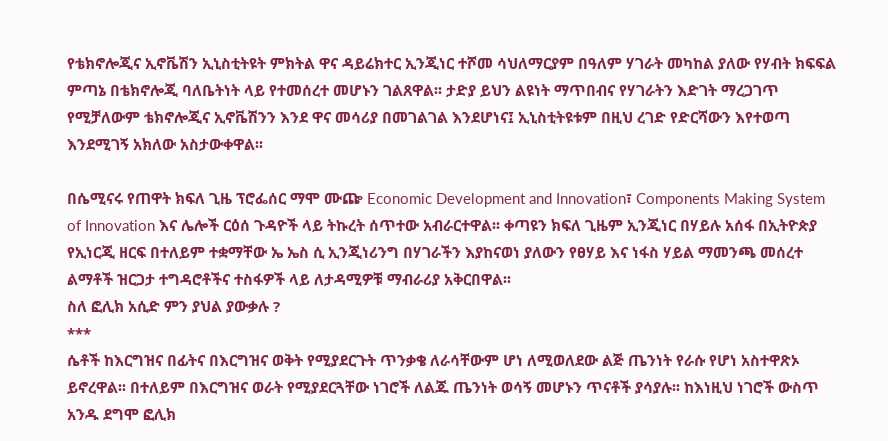የቴክኖሎጂና ኢኖቬሽን ኢኒስቲትዩት ምክትል ዋና ዳይሬክተር ኢንጂነር ተሾመ ሳህለማርያም በዓለም ሃገራት መካከል ያለው የሃብት ክፍፍል ምጣኔ በቴክኖሎጂ ባለቤትነት ላይ የተመሰረተ መሆኑን ገልጸዋል፡፡ ታድያ ይህን ልዩነት ማጥበብና የሃገራትን እድገት ማረጋገጥ የሚቻለውም ቴክኖሎጂና ኢኖቬሽንን እንደ ዋና መሳሪያ በመገልገል እንደሆነና፤ ኢኒስቲትዩቱም በዚህ ረገድ የድርሻውን እየተወጣ እንደሚገኝ አክለው አስታውቀዋል፡፡

በሴሚናሩ የጠዋት ክፍለ ጊዜ ፕሮፌሰር ማሞ ሙጬ Economic Development and Innovation፣ Components Making System of Innovation እና ሌሎች ርዕሰ ጉዳዮች ላይ ትኩረት ሰጥተው አብራርተዋል፡፡ ቀጣዩን ክፍለ ጊዜም ኢንጂነር በሃይሉ አሰፋ በኢትዮጵያ የኢነርጂ ዘርፍ በተለይም ተቋማቸው ኤ ኤስ ሲ ኢንጂነሪንግ በሃገራችን እያከናወነ ያለውን የፀሃይ እና ነፋስ ሃይል ማመንጫ መሰረተ ልማቶች ዝርጋታ ተግዳሮቶችና ተስፋዎች ላይ ለታዳሚዎቹ ማብራሪያ አቅርበዋል፡፡
ስለ ፎሊክ አሲድ ምን ያህል ያውቃሉ ?
***
ሴቶች ከእርግዝና በፊትና በእርግዝና ወቅት የሚያደርጉት ጥንቃቄ ለራሳቸውም ሆነ ለሚወለደው ልጅ ጤንነት የራሱ የሆነ አስተዋጽኦ ይኖረዋል፡፡ በተለይም በእርግዝና ወራት የሚያደርጓቸው ነገሮች ለልጁ ጤንነት ወሳኝ መሆኑን ጥናቶች ያሳያሉ፡፡ ከእነዚህ ነገሮች ውስጥ አንዱ ደግሞ ፎሊክ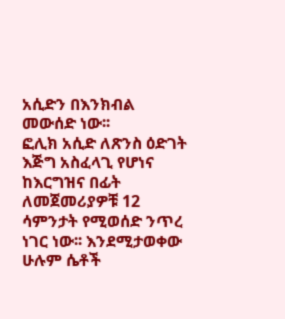አሲድን በእንክብል መውሰድ ነው፡፡
ፎሊክ አሲድ ለጽንስ ዕድገት እጅግ አስፈላጊ የሆነና ከእርግዝና በፊት ለመጀመሪያዎቹ 12 ሳምንታት የሚወሰድ ንጥረ ነገር ነው፡፡ እንደሚታወቀው ሁሉም ሴቶች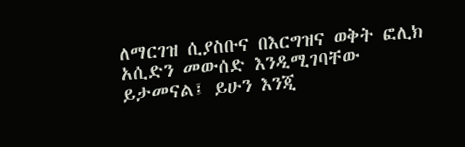ለማርገዝ ሲያስቡና በእርግዝና ወቅት ፎሊክ አሲድን መውሰድ እንዲሚገባቸው ይታመናል፤ ይሁን እንጂ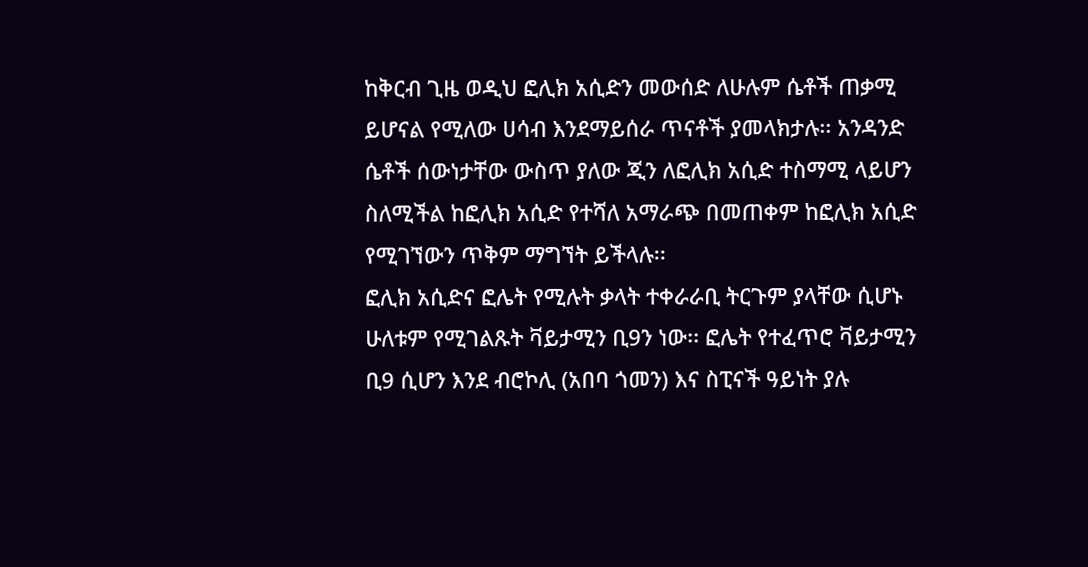ከቅርብ ጊዜ ወዲህ ፎሊክ አሲድን መውሰድ ለሁሉም ሴቶች ጠቃሚ ይሆናል የሚለው ሀሳብ እንደማይሰራ ጥናቶች ያመላክታሉ፡፡ አንዳንድ ሴቶች ሰውነታቸው ውስጥ ያለው ጂን ለፎሊክ አሲድ ተስማሚ ላይሆን ስለሚችል ከፎሊክ አሲድ የተሻለ አማራጭ በመጠቀም ከፎሊክ አሲድ የሚገኘውን ጥቅም ማግኘት ይችላሉ፡፡
ፎሊክ አሲድና ፎሌት የሚሉት ቃላት ተቀራራቢ ትርጉም ያላቸው ሲሆኑ ሁለቱም የሚገልጹት ቫይታሚን ቢ9ን ነው፡፡ ፎሌት የተፈጥሮ ቫይታሚን ቢ9 ሲሆን እንደ ብሮኮሊ (አበባ ጎመን) እና ስፒናች ዓይነት ያሉ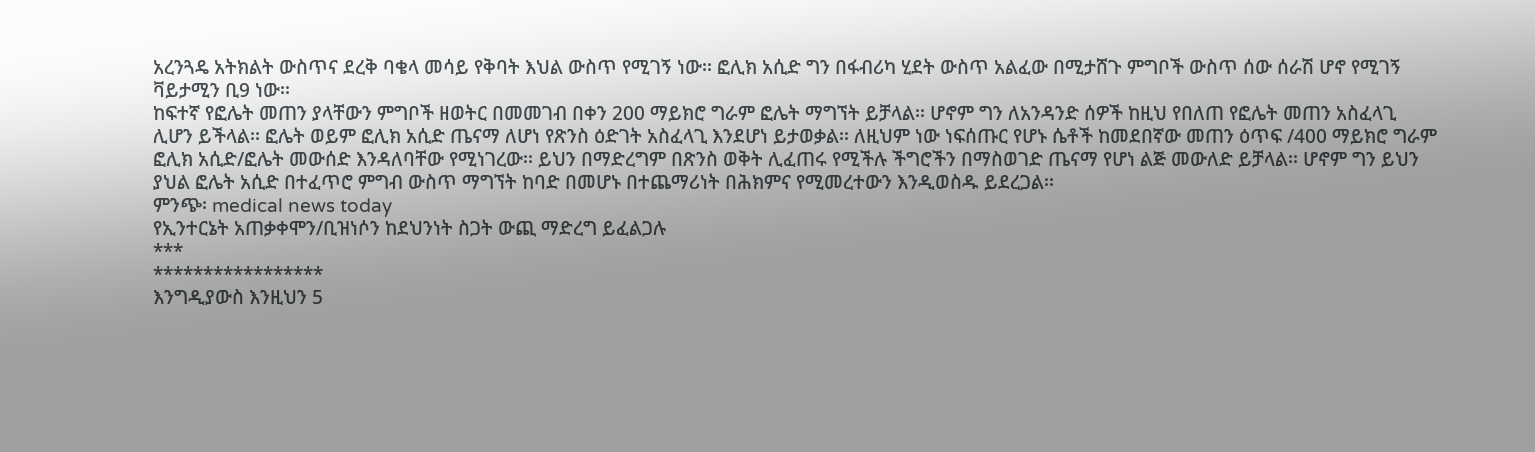አረንጓዴ አትክልት ውስጥና ደረቅ ባቄላ መሳይ የቅባት እህል ውስጥ የሚገኝ ነው፡፡ ፎሊክ አሲድ ግን በፋብሪካ ሂደት ውስጥ አልፈው በሚታሸጉ ምግቦች ውስጥ ሰው ሰራሽ ሆኖ የሚገኝ ቫይታሚን ቢ9 ነው፡፡
ከፍተኛ የፎሌት መጠን ያላቸውን ምግቦች ዘወትር በመመገብ በቀን 200 ማይክሮ ግራም ፎሌት ማግኘት ይቻላል፡፡ ሆኖም ግን ለአንዳንድ ሰዎች ከዚህ የበለጠ የፎሌት መጠን አስፈላጊ ሊሆን ይችላል፡፡ ፎሌት ወይም ፎሊክ አሲድ ጤናማ ለሆነ የጽንስ ዕድገት አስፈላጊ እንደሆነ ይታወቃል፡፡ ለዚህም ነው ነፍሰጡር የሆኑ ሴቶች ከመደበኛው መጠን ዕጥፍ /400 ማይክሮ ግራም ፎሊክ አሲድ/ፎሌት መውሰድ እንዳለባቸው የሚነገረው፡፡ ይህን በማድረግም በጽንስ ወቅት ሊፈጠሩ የሚችሉ ችግሮችን በማስወገድ ጤናማ የሆነ ልጅ መውለድ ይቻላል፡፡ ሆኖም ግን ይህን ያህል ፎሌት አሲድ በተፈጥሮ ምግብ ውስጥ ማግኘት ከባድ በመሆኑ በተጨማሪነት በሕክምና የሚመረተውን እንዲወስዱ ይደረጋል፡፡
ምንጭ፡ medical news today
የኢንተርኔት አጠቃቀሞን/ቢዝነሶን ከደህንነት ስጋት ውጪ ማድረግ ይፈልጋሉ
***
*****************
እንግዲያውስ እንዚህን 5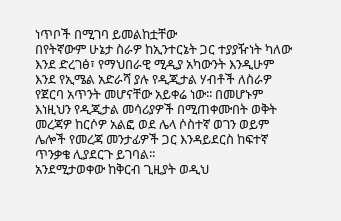ነጥቦች በሚገባ ይመልከቷቸው
በየትኛውም ሁኔታ ስራዎ ከኢንተርኔት ጋር ተያያዥነት ካለው እንደ ድረገፅ፣ የማህበራዊ ሚዲያ አካውንት እንዲሁም እንደ የኢሜል አድራሻ ያሉ የዲጂታል ሃብቶች ለስራዎ የጀርባ አጥንት መሆናቸው አይቀሬ ነው፡፡ በመሆኑም እነዚህን የዲጂታል መሳሪያዎች በሚጠቀሙበት ወቅት መረጃዎ ከርሶዎ አልፎ ወደ ሌላ ሶስተኛ ወገን ወይም ሌሎች የመረጃ መንታፊዎች ጋር እንዳይደርስ ከፍተኛ ጥንቃቄ ሊያደርጉ ይገባል፡፡
አንደሚታወቀው ከቅርብ ጊዚያት ወዲህ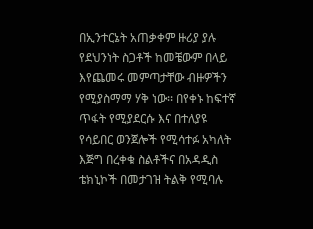በኢንተርኔት አጠቃቀም ዙሪያ ያሉ የደህንነት ስጋቶች ከመቼውም በላይ እየጨመሩ መምጣታቸው ብዙዎችን የሚያስማማ ሃቅ ነው፡፡ በየቀኑ ከፍተኛ ጥፋት የሚያደርሱ እና በተለያዩ የሳይበር ወንጀሎች የሚሳተፉ አካለት እጅግ በረቀቁ ስልቶችና በአዳዲስ ቴክኒኮች በመታገዝ ትልቅ የሚባሉ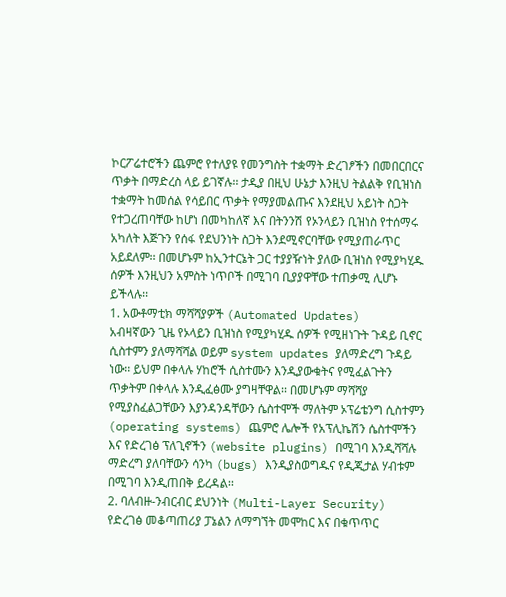ኮርፖሬተሮችን ጨምሮ የተለያዩ የመንግስት ተቋማት ድረገፆችን በመበርበርና ጥቃት በማድረስ ላይ ይገኛሉ፡፡ ታዲያ በዚህ ሁኔታ እንዚህ ትልልቅ የቢዝነስ ተቋማት ከመሰል የሳይበር ጥቃት የማያመልጡና እንደዚህ አይነት ስጋት የተጋረጠባቸው ከሆነ በመካከለኛ እና በትንንሽ የኦንላይን ቢዝነስ የተሰማሩ አካለት እጅጉን የሰፋ የደህንነት ስጋት እንደሚኖርባቸው የሚያጠራጥር አይደለም፡፡ በመሆኑም ከኢንተርኔት ጋር ተያያዥነት ያለው ቢዝነስ የሚያካሂዱ ሰዎች እንዚህን አምስት ነጥቦች በሚገባ ቢያያዋቸው ተጠቃሚ ሊሆኑ ይችላሉ፡፡
1. አውቶማቲክ ማሻሻያዎች (Automated Updates)
አብዛኛውን ጊዜ የኦላይን ቢዝነስ የሚያካሂዱ ሰዎች የሚዘነጉት ጉዳይ ቢኖር ሲስተምን ያለማሻሻል ወይም system updates ያለማድረግ ጉዳይ ነው፡፡ ይህም በቀላሉ ሃከሮች ሲስተሙን እንዲያውቁትና የሚፈልጉትን ጥቃትም በቀላሉ እንዲፈፅሙ ያግዛቸዋል፡፡ በመሆኑም ማሻሻያ የሚያስፈልጋቸውን እያንዳንዳቸውን ሴስተሞች ማለትም ኦፕሬቴንግ ሲስተምን (operating systems) ጨምሮ ሌሎች የአፕሊኬሽን ሴስተሞችን እና የድረገፅ ፕለጊኖችን (website plugins) በሚገባ እንዲሻሻሉ ማድረግ ያለባቸውን ሳንካ (bugs) እንዲያስወግዱና የዲጂታል ሃብቱም በሚገባ እንዲጠበቅ ይረዳል፡፡
2. ባለብዙ-ንብርብር ደህንነት (Multi-Layer Security)
የድረገፅ መቆጣጠሪያ ፓኔልን ለማግኘት መሞከር እና በቁጥጥር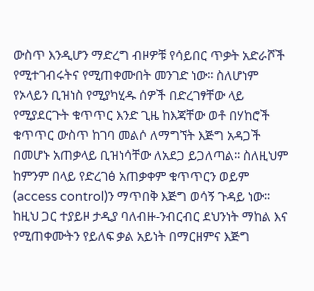ውስጥ እንዲሆን ማድረግ ብዞዎቹ የሳይበር ጥቃት አድራሾች የሚተገብሩትና የሚጠቀሙበት መንገድ ነው፡፡ ስለሆነም የኦላይን ቢዝነስ የሚያካሂዱ ሰዎች በድረገፃቸው ላይ የሚያደርጉት ቁጥጥር እንድ ጊዜ ከእጃቸው ወቶ በሃከሮች ቁጥጥር ውስጥ ከገባ መልሶ ለማግኘት እጅግ አዳጋች በመሆኑ አጠቃላይ ቢዝነሳቸው ለአደጋ ይጋለጣል፡፡ ስለዚህም ከምንም በላይ የድረገፅ አጠቃቀም ቁጥጥርን ወይም (access control)ን ማጥበቅ እጅግ ወሳኝ ጉዳይ ነው፡፡ ከዚህ ጋር ተያይዞ ታዲያ ባለብዙ-ንብርብር ደህንነት ማከል እና የሚጠቀሙትን የይለፍ ቃል አይነት በማርዘምና እጅግ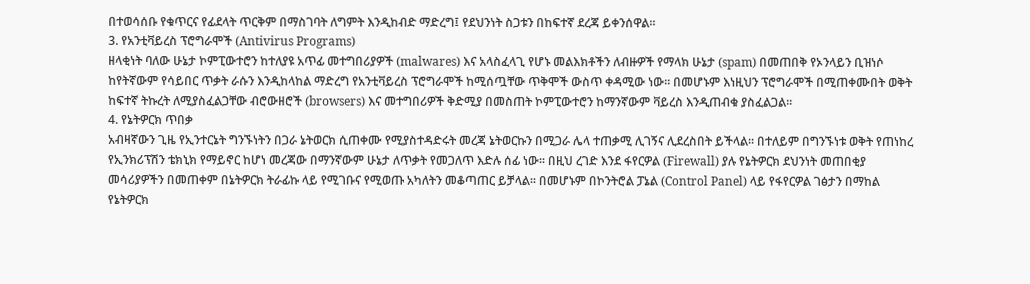በተወሳሰቡ የቁጥርና የፊደላት ጥርቅም በማስገባት ለግምት እንዲከብድ ማድረግ፤ የደህንነት ስጋቱን በከፍተኛ ደረጃ ይቀንሰዋል፡፡
3. የአንቲቫይረስ ፕሮግራሞች (Antivirus Programs)
ዘላቂነት ባለው ሁኔታ ኮምፒውተሮን ከተለያዩ አጥፊ መተግበሪያዎች (malwares) እና አላስፈላጊ የሆኑ መልእክቶችን ለብዙዎች የማላክ ሁኔታ (spam) በመጠበቅ የኦንላይን ቢዝነሶ ከየትኛውም የሳይበር ጥቃት ራሱን እንዲከላከል ማድረግ የአንቲቫይረስ ፕሮግራሞች ከሚሰጧቸው ጥቅሞች ውስጥ ቀዳሚው ነው፡፡ በመሆኑም እነዚህን ፕሮግራሞች በሚጠቀሙበት ወቅት ከፍተኛ ትኩረት ለሚያስፈልጋቸው ብሮውዘሮች (browsers) እና መተግበሪዎች ቅድሚያ በመስጠት ኮምፒውተሮን ከማንኛውም ቫይረስ እንዲጠብቁ ያስፈልጋል፡፡
4. የኔትዎርክ ጥበቃ
አብዛኛውን ጊዜ የኢንተርኔት ግንኙነትን በጋራ ኔትወርክ ሲጠቀሙ የሚያስተዳድሩት መረጃ ኔትወርኩን በሚጋራ ሌላ ተጠቃሚ ሊገኝና ሊደረስበት ይችላል፡፡ በተለይም በግንኙነቱ ወቅት የጠነከረ የኢንክሪፕሽን ቴክኒክ የማይኖር ከሆነ መረጃው በማንኛውም ሁኔታ ለጥቃት የመጋለጥ እድሉ ሰፊ ነው፡፡ በዚህ ረገድ እንደ ፋየርዎል (Firewall) ያሉ የኔትዎርክ ደህንነት መጠበቂያ መሳሪያዎችን በመጠቀም በኔትዎርክ ትራፊኩ ላይ የሚገቡና የሚወጡ አካለትን መቆጣጠር ይቻላል፡፡ በመሆኑም በኮንትሮል ፓኔል (Control Panel) ላይ የፋየርዎል ገፅታን በማከል የኔትዎርክ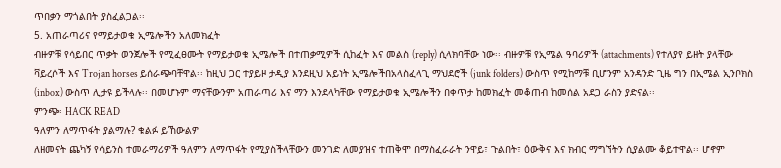ጥበቃን ማጎልበት ያስፈልጋል፡፡
5. አጠራጣሪና የማይታወቁ ኢሜሎችን አለመክፈት
ብዙዎቹ የሳይበር ጥቃት ወንጀሎች የሚፈፀሙት የማይታወቁ ኢሜሎች በተጠቃሚዎች ሲከፈት እና መልስ (reply) ሲላክባቸው ነው፡፡ ብዙዎቹ የኢሜል ዓባሪዎች (attachments) የተለያየ ይዘት ያላቸው ቫይረሶች እና Trojan horses ይሰራጭባቸዋል፡፡ ከዚህ ጋር ተያይዞ ታዲያ እንደዚህ አይነት ኢሜሎችበአላስፈላጊ ማህደሮች (junk folders) ውስጥ የሚከማቹ ቢሆንም አንዳንድ ጊዜ ግን በኢሜል ኢንቦክስ (inbox) ውስጥ ሊታዩ ይችላሉ፡፡ በመሆኑም ማናቸውንም አጠራጣሪ እና ማን እንደላካቸው የማይታወቁ ኢሜሎችን በቀጥታ ከመክፈት መቆጠብ ከመሰል አደጋ ራስን ያድናል፡፡
ምንጭ፡ HACK READ
ዓለምን ለማጥፋት ያልማሉ? ቁልፉ ይኸውልዎ
ለዘመናት ጨካኝ የሳይንስ ተመራማሪዎች ዓለምን ለማጥፋት የሚያስችላቸውን መንገድ ለመያዝና ተጠቅሞ በማስፈራራት ንዋይ፣ ጉልበት፣ ዕውቅና እና ክብር ማግኘትን ሲያልሙ ቆይተዋል፡፡ ሆኖም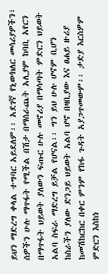ይህን ማድረግ ቀላል ተግባር አይደለም፡፡ አደገኛ የኒውክለር መሳሪያዎችን፣ ሰዎችን ሁሉ ማጥፋት የሚችል በሽታ በማሰራጨት አሊያም ከባቢ አየርን በማጥፋት ህይወት ያለውን ፍጡር ሁሉ መኖሪያ በማሳጣት ምድርን ህይወት አልባ ስፍራ ማድረግ ይቻል የሆናል፡፡ ግን ይህ ሁሉ ሆኖም ቢሆን ከስራችን ያለው ድንጋይ ህይወት አልባ ሆኖ በዛቢያው እና ፀሐይ ዙሪያ ከመሽከርከር በቀር ምንም የከፋ ጉዳት አያጋጥመውም፡፡ ታድያ እርስዎም ምድርን እስከነ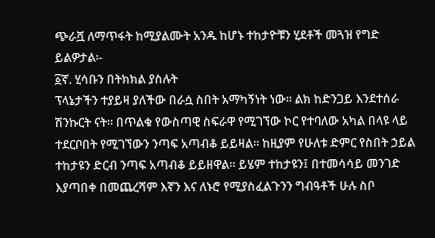ጭራሿ ለማጥፋት ከሚያልሙት አንዱ ከሆኑ ተከታዮቹን ሂደቶች መጓዝ የግድ ይልዎታል፡-
፩ኛ. ሂሳቡን በትክክል ያስሉት
ፕላኔታችን ተያይዛ ያለችው በራሷ ስበት አማካኝነት ነው፡፡ ልክ ከድንጋይ እንደተሰራ ሽንኩርት ናት፡፡ በጥልቁ የውስጣዊ ስፍራዋ የሚገኘው ኮር የተባለው አካል በላዩ ላይ ተደርቦበት የሚገኘውን ንጣፍ አጣብቆ ይይዛል፡፡ ከዚያም የሁለቱ ድምር የስበት ኃይል ተከታዩን ድርብ ንጣፍ አጣብቆ ይይዘዋል፡፡ ይሄም ተከታዩን፤ በተመሳሳይ መንገድ እያጣበቀ በመጨረሻም እኛን እና ለኑሮ የሚያስፈልጉንን ግብዓቶች ሁሉ ስቦ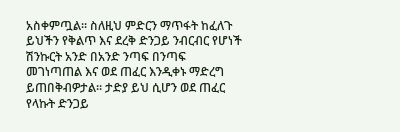አስቀምጧል፡፡ ስለዚህ ምድርን ማጥፋት ከፈለጉ ይህችን የቅልጥ እና ደረቅ ድንጋይ ንብርብር የሆነች ሽንኩርት አንድ በአንድ ንጣፍ በንጣፍ መገነጣጠል እና ወደ ጠፈር እንዲቀኑ ማድረግ ይጠበቅብዎታል፡፡ ታድያ ይህ ሲሆን ወደ ጠፈር የላኩት ድንጋይ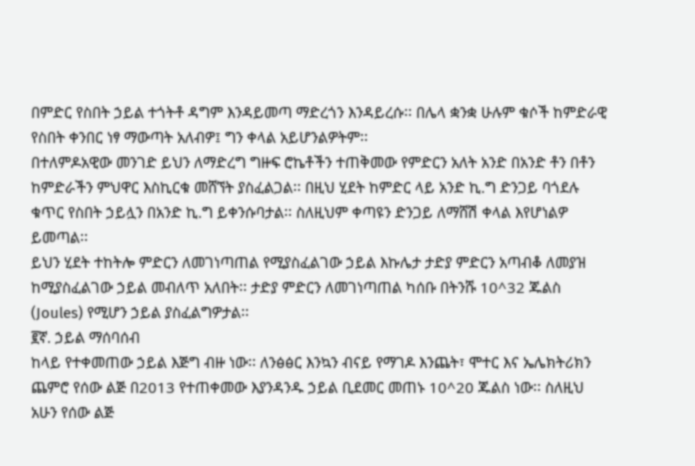በምድር የስበት ኃይል ተጎትቶ ዳግም እንዳይመጣ ማድረጎን እንዳይረሱ፡፡ በሌላ ቋንቋ ሁሉም ቁሶች ከምድራዊ የስበት ቀንበር ነፃ ማውጣት አለብዎ፤ ግን ቀላል አይሆንልዎትም፡፡
በተለምዶአዊው መንገድ ይህን ለማድረግ ግዙፍ ሮኬቶችን ተጠቅመው የምድርን አለት አንድ በአንድ ቶን በቶን ከምድራችን ምህዋር እስኪርቁ መሸኘት ያስፈልጋል፡፡ በዚህ ሂደት ከምድር ላይ አንድ ኪ.ግ ድንጋይ ባጎደሉ ቁጥር የስበት ኃይሏን በአንድ ኪ.ግ ይቀንሱባታል፡፡ ስለዚህም ቀጣዩን ድንጋይ ለማሸሽ ቀላል እየሆነልዎ ይመጣል፡፡
ይህን ሂደት ተከትሎ ምድርን ለመገነጣጠል የሚያስፈልገው ኃይል እኩሌታ ታድያ ምድርን አጣብቆ ለመያዝ ከሚያስፈልገው ኃይል መብለጥ አለበት፡፡ ታድያ ምድርን ለመገነጣጠል ካሰቡ በትንሹ 10^32 ጁልስ (Joules) የሚሆን ኃይል ያስፈልግዎታል፡፡
፪ኛ. ኃይል ማሰባሰብ
ከላይ የተቀመጠው ኃይል እጅግ ብዙ ነው፡፡ ለንፅፅር እንኳን ብናይ የማገዶ እንጨት፣ ሞተር እና ኤሌክትሪክን ጨምሮ የሰው ልጅ በ2013 የተጠቀመው እያንዳንዱ ኃይል ቢደመር መጠኑ 10^20 ጁልስ ነው፡፡ ስለዚህ አሁን የሰው ልጅ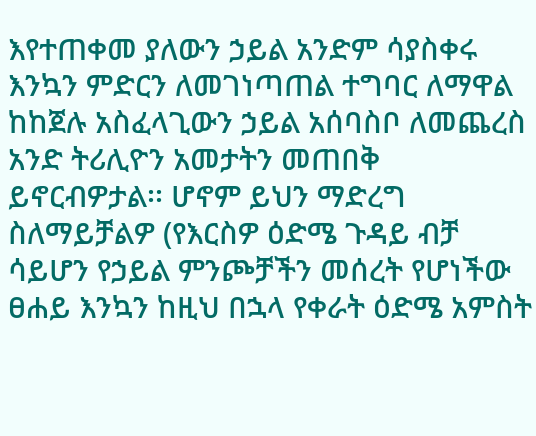እየተጠቀመ ያለውን ኃይል አንድም ሳያስቀሩ እንኳን ምድርን ለመገነጣጠል ተግባር ለማዋል ከከጀሉ አስፈላጊውን ኃይል አሰባስቦ ለመጨረስ አንድ ትሪሊዮን አመታትን መጠበቅ ይኖርብዎታል፡፡ ሆኖም ይህን ማድረግ ስለማይቻልዎ (የእርስዎ ዕድሜ ጉዳይ ብቻ ሳይሆን የኃይል ምንጮቻችን መሰረት የሆነችው ፀሐይ እንኳን ከዚህ በኋላ የቀራት ዕድሜ አምስት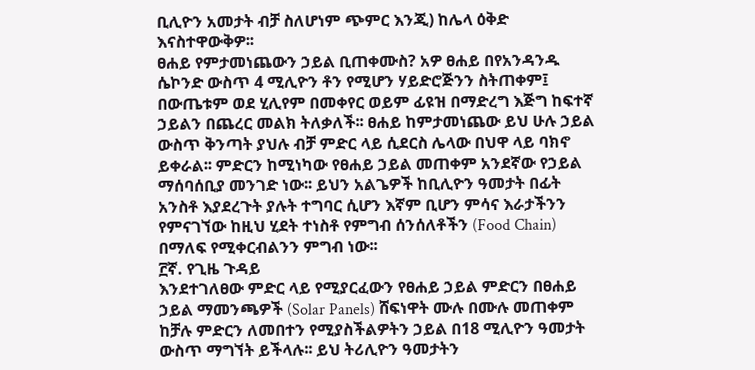ቢሊዮን አመታት ብቻ ስለሆነም ጭምር እንጂ) ከሌላ ዕቅድ እናስተዋውቅዎ፡፡
ፀሐይ የምታመነጨውን ኃይል ቢጠቀሙስ? አዎ ፀሐይ በየአንዳንዱ ሴኮንድ ውስጥ 4 ሚሊዮን ቶን የሚሆን ሃይድሮጅንን ስትጠቀም፤ በውጤቱም ወደ ሂሊየም በመቀየር ወይም ፊዩዝ በማድረግ እጅግ ከፍተኛ ኃይልን በጨረር መልክ ትለቃለች፡፡ ፀሐይ ከምታመነጨው ይህ ሁሉ ኃይል ውስጥ ቅንጣት ያህሉ ብቻ ምድር ላይ ሲደርስ ሌላው በህዋ ላይ ባክኖ ይቀራል፡፡ ምድርን ከሚነካው የፀሐይ ኃይል መጠቀም አንደኛው የኃይል ማሰባሰቢያ መንገድ ነው፡፡ ይህን አልጌዎች ከቢሊዮን ዓመታት በፊት አንስቶ እያደረጉት ያሉት ተግባር ሲሆን እኛም ቢሆን ምሳና እራታችንን የምናገኘው ከዚህ ሂደት ተነስቶ የምግብ ሰንሰለቶችን (Food Chain) በማለፍ የሚቀርብልንን ምግብ ነው፡፡
፫ኛ. የጊዜ ጉዳይ
እንደተገለፀው ምድር ላይ የሚያርፈውን የፀሐይ ኃይል ምድርን በፀሐይ ኃይል ማመንጫዎች (Solar Panels) ሸፍነዋት ሙሉ በሙሉ መጠቀም ከቻሉ ምድርን ለመበተን የሚያስችልዎትን ኃይል በ18 ሚሊዮን ዓመታት ውስጥ ማግኘት ይችላሉ፡፡ ይህ ትሪሊዮን ዓመታትን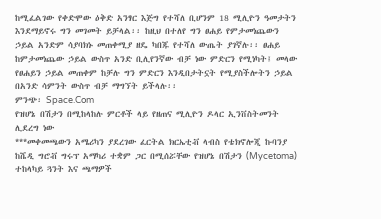ከሚፈልገው የቀድሞው ዕቅድ አንፃር እጅግ የተሻለ ቢሆንም 18 ሚሊዮን ዓመታትን እንደማይኖሩ ግን መገመት ይቻላል፡፡ ከዚህ በተለየ ግን ፀሐይ የምታመነጨውን ኃይል አንድም ሳያባክኑ መጠቀሚያ ዘዴ ካበጁ የተሻለ ውጤት ያገኛሉ፡፡ ፀሐይ ከምታመነጨው ኃይል ውስጥ አንድ ቢሊየንኛው ብቻ ነው ምድርን የሚነካት፤ መላው የፀሐይን ኃይል መጠቀም ከቻሉ ግን ምድርን እንዲበታትኗት የሚያስችሎትን ኃይል በአንድ ሳምንት ውስጥ ብቻ ማግኘት ይችላሉ፡፡
ምንጭ፡ Space.Com
የዝሆኔ በሽታን በሚከላከሉ ምርቶች ላይ የዘጠና ሚሊዮን ዶላር ኢንቨስትመንት ሊደረግ ነው
***መቀመጫውን አሜሪካን ያደረገው ፈርትል ክርኤቲቭ ላብስ የቴክኖሎጂ ኩባንያ ከሼዲ ግሮቭ ግሩፕ አማካሪ ተቋም ጋር በሚሰሯቸው የዝሆኔ በሽታን (Mycetoma) ተከላካይ ጓንት እና ጫማዎች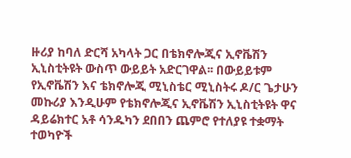ዙሪያ ከባለ ድርሻ አካላት ጋር በቴክኖሎጂና ኢኖቬሽን ኢኒስቲትዩት ውስጥ ውይይት አድርገዋል፡፡ በውይይቱም የኢኖቬሽን እና ቴክኖሎጂ ሚኒስቴር ሚኒስትሩ ዶ/ር ጌታሁን መኩሪያ እንዲሁም የቴክኖሎጂና ኢኖቬሽን ኢኒስቲትዩት ዋና ዳይሬክተር አቶ ሳንዱካን ደበበን ጨምሮ የተለያዩ ተቋማት ተወካዮች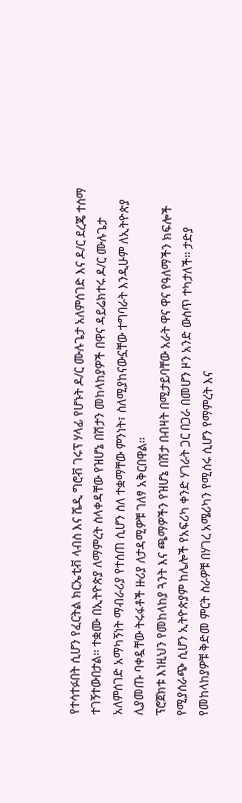የተሳተፉበት ሲሆን የፈርትል ክርኤቲቭ ላብስ እና ሼዲ ግሮቭ ገሩፕ ሃላፊ የሆኑት ዶ/ር ሙሉጌታ አለምሰገድ እና ዶ/ር ደረጄ ተሰማ ተገኝተውበታል፡፡ ተቋሙ በኢትዮጵያ ለማምረት ስላቀዳቸው የዝሆኔ በሽታን መከላከያዎች በዋና ዳይሬክተሩ ዶ/ር ሙሉጌታ አለምሰገድ አማካኝነት ማብራሪያ የተሰጠ ሲሆን ስለ ተቋማቸው ምንነት፣ ስለሚያከናውኗቸው ተግባራት እንዲሁም ለኢትዮጵያ ሊያመጡ ባቀዷቸው ትሩፋቶች ዙሪያ ለታዳሚዎቹ ገለፃ አቅርበዋል፡፡
ፕሮጀክቱ እነዚህን የመከላከያ ጓንት እና ጫማዎችን የዝሆኔ በሽታ በብዛት በሚታይባቸው አራት ዋና ዋና የዓለማችን ክፍሎች የሚያሰራጭ ሲሆን ኢትዮጵያም ከሌሎች የአፍሪካ ቀንድ ሃገራት ጋር በጋራ በመሆን ዞን አንድ ውስጥ ተካታለች፡፡ ታድያ የመከላከያዎቹ ቅድመ ምርት ስራዎቹ በሃገረ አሜሪካን የሚሰሩ ሲሆን የማምረት እና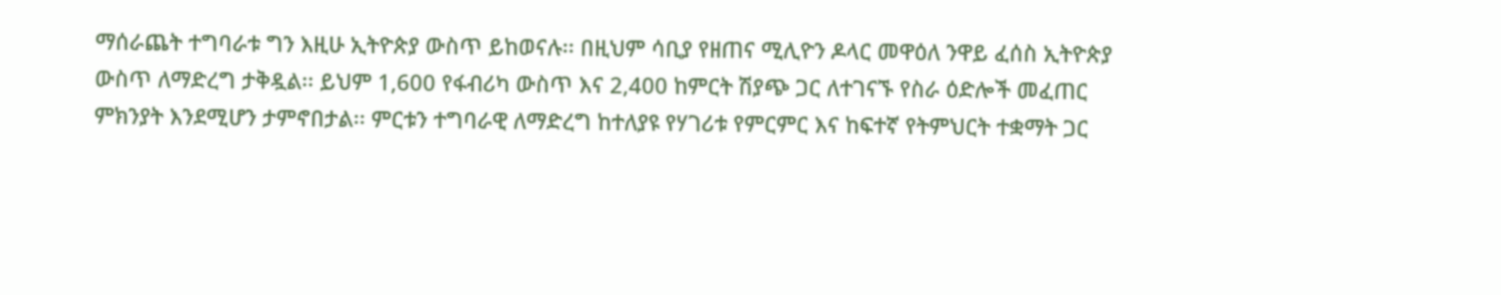ማሰራጨት ተግባራቱ ግን እዚሁ ኢትዮጵያ ውስጥ ይከወናሉ፡፡ በዚህም ሳቢያ የዘጠና ሚሊዮን ዶላር መዋዕለ ንዋይ ፈሰስ ኢትዮጵያ ውስጥ ለማድረግ ታቅዷል፡፡ ይህም 1,600 የፋብሪካ ውስጥ እና 2,400 ከምርት ሽያጭ ጋር ለተገናኙ የስራ ዕድሎች መፈጠር ምክንያት እንደሚሆን ታምኖበታል፡፡ ምርቱን ተግባራዊ ለማድረግ ከተለያዩ የሃገሪቱ የምርምር እና ከፍተኛ የትምህርት ተቋማት ጋር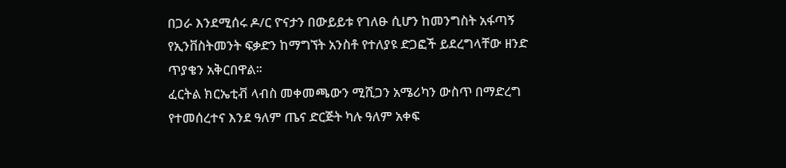በጋራ እንደሚሰሩ ዶ/ር ዮናታን በውይይቱ የገለፁ ሲሆን ከመንግስት አፋጣኝ የኢንቨስትመንት ፍቃድን ከማግኘት አንስቶ የተለያዩ ድጋፎች ይደረግላቸው ዘንድ ጥያቄን አቅርበዋል፡፡
ፈርትል ክርኤቲቭ ላብስ መቀመጫውን ሚሺጋን አሜሪካን ውስጥ በማድረግ የተመሰረተና እንደ ዓለም ጤና ድርጅት ካሉ ዓለም አቀፍ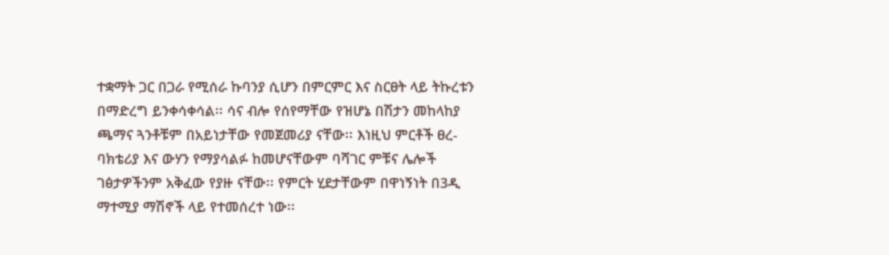ተቋማት ጋር በጋራ የሚሰራ ኩባንያ ሲሆን በምርምር እና ስርፀት ላይ ትኩረቱን በማድረግ ይንቀሳቀሳል፡፡ ሳና ብሎ የሰየማቸው የዝሆኔ በሽታን መከላከያ ጫማና ጓንቶቹም በአይነታቸው የመጀመሪያ ናቸው፡፡ እነዚህ ምርቶች ፀረ-ባክቴሪያ እና ውሃን የማያሳልፉ ከመሆናቸውም ባሻገር ምቹና ሌሎች ገፅታዎችንም አቅፈው የያዙ ናቸው፡፡ የምርት ሂደታቸውም በዋነኝነት በ3ዲ ማተሚያ ማሽኖች ላይ የተመሰረተ ነው፡፡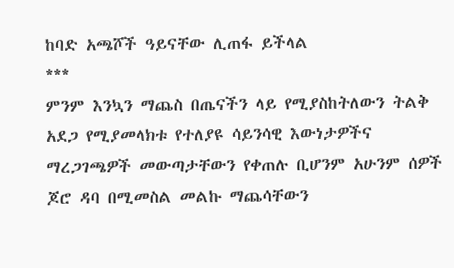ከባድ አጫሾች ዓይናቸው ሊጠፋ ይችላል
***
ምንም እንኳን ማጨስ በጤናችን ላይ የሚያስከትለውን ትልቅ አደጋ የሚያመላክቱ የተለያዩ ሳይንሳዊ እውነታዎችና ማረጋገጫዎች መውጣታቸውን የቀጠሉ ቢሆንም አሁንም ሰዎች ጆሮ ዳባ በሚመስል መልኩ ማጨሳቸውን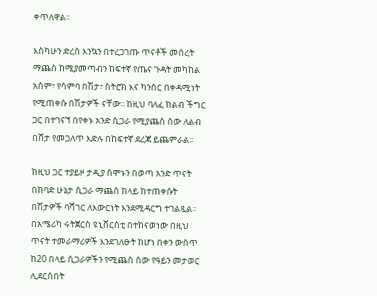ቀጥለዋል፡፡

እስካሁን ድረስ እንኳን በተረጋገጡ ጥናቶች መሰረት ማጨስ ከሚያመጣብን ከፍተኛ የጤና ጉዳት መካከል አስም፣ የሳምባ በሽታ፣ ስትሮክ እና ካንሰር በቀዳሚነት የሚጠቀሱ በሽታዎች ናቸው፡፡ ከዚህ ባለፈ ከልብ ችግር ጋር በተገናኘ በየቀኑ አንድ ሲጋራ የሚያጨስ ሰው ለልብ በሸታ የመጋለጥ እድሉ በከፍተኛ ደረጃ ይጨምራል፡፡

ከዚህ ጋር ተያይዞ ታዲያ ሰሞኑን በወጣ አንድ ጥናት በከባድ ሁኔታ ሲጋራ ማጨስ ከላይ ከተጠቀሱት በሽታዎች ባሻገር ለእውርነት እንደሚዳርግ ተገልጿል፡፡ በአሜሪካ ሩትጀርስ ዩኒቨርስቲ በተከናወነው በዚህ ጥናት ተመራማሪዎች እንደገለፁት ከሆነ በቀን ውስጥ ከ20 በላይ ሲጋራዎችን የሚጨስ ሰው የዓይን መታወር ሊደርስበት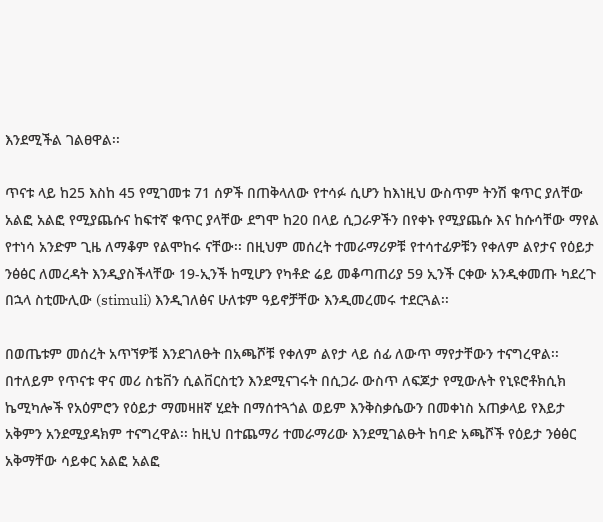እንደሚችል ገልፀዋል፡፡

ጥናቱ ላይ ከ25 እስከ 45 የሚገመቱ 71 ሰዎች በጠቅላለው የተሳፉ ሲሆን ከእነዚህ ውስጥም ትንሽ ቁጥር ያለቸው አልፎ አልፎ የሚያጨሱና ከፍተኛ ቁጥር ያላቸው ደግሞ ከ20 በላይ ሲጋራዎችን በየቀኑ የሚያጨሱ እና ከሱሳቸው ማየል የተነሳ አንድም ጊዜ ለማቆም የልሞከሩ ናቸው፡፡ በዚህም መሰረት ተመራማሪዎቹ የተሳተፊዎቹን የቀለም ልየታና የዕይታ ንፅፅር ለመረዳት እንዲያስችላቸው 19-ኢንች ከሚሆን የካቶድ ሬይ መቆጣጠሪያ 59 ኢንች ርቀው አንዲቀመጡ ካደረጉ በኋላ ስቲሙሊው (stimuli) እንዲገለፅና ሁለቱም ዓይኖቻቸው እንዲመረመሩ ተደርጓል፡፡

በወጤቱም መሰረት አጥኘዎቹ እንደገለፁት በአጫሾቹ የቀለም ልየታ ላይ ሰፊ ለውጥ ማየታቸውን ተናግረዋል፡፡ በተለይም የጥናቱ ዋና መሪ ስቴቨን ሲልቨርስቲን እንደሚናገሩት በሲጋራ ውስጥ ለፍጆታ የሚውሉት የኒዩሮቶክሲክ ኬሚካሎች የአዕምሮን የዕይታ ማመዛዘኛ ሂደት በማሰተጓጎል ወይም እንቅስቃሴውን በመቀነስ አጠቃላይ የእይታ አቅምን አንደሚያዳክም ተናግረዋል፡፡ ከዚህ በተጨማሪ ተመራማሪው እንደሚገልፁት ከባድ አጫሾች የዕይታ ንፅፅር አቅማቸው ሳይቀር አልፎ አልፎ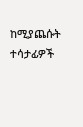ከሚያጨሱት ተሳታፊዎች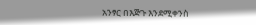አንፃር በእጅጉ እንደሚቀንስ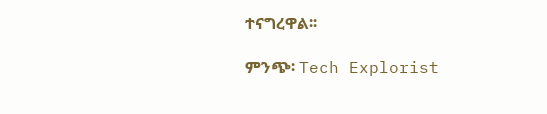ተናግረዋል፡፡

ምንጭ፡ Tech Explorist